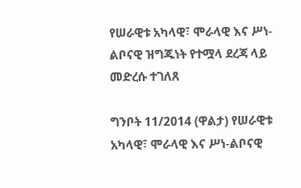የሠራዊቱ አካላዊ፣ ሞራላዊ እና ሥነ-ልቦናዊ ዝግጁነት የተሟላ ደረጃ ላይ መድረሱ ተገለጸ

ግንቦት 11/2014 (ዋልታ) የሠራዊቱ አካላዊ፣ ሞራላዊ እና ሥነ-ልቦናዊ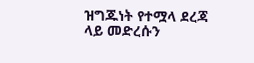ዝግጁነት የተሟላ ደረጃ ላይ መድረሱን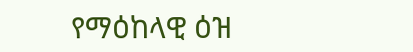የማዕከላዊ ዕዝ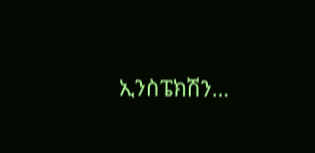ኢንስፔክሽን…